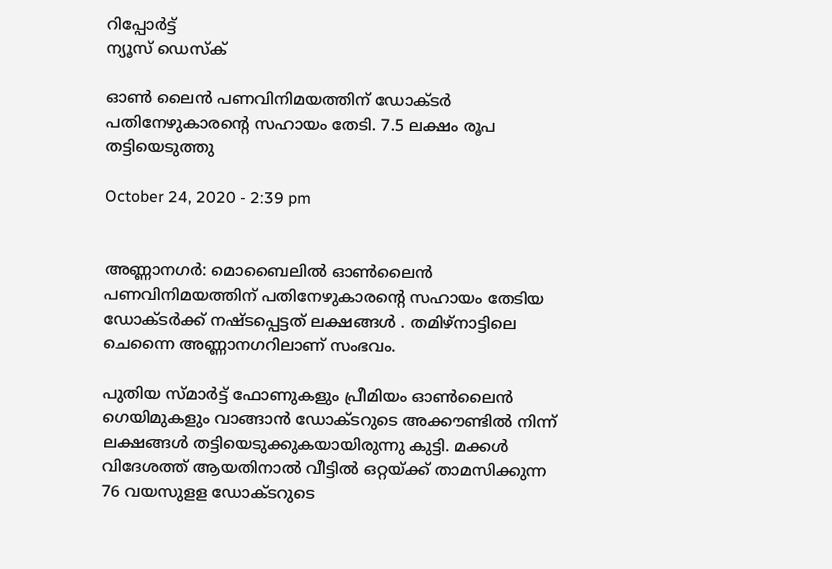റിപ്പോര്‍ട്ട്
ന്യൂസ് ഡെസ്ക്

ഓൺ ലൈൻ പണവിനിമയത്തിന് ഡോക്ടർ പതിനേഴുകാരന്റെ സഹായം തേടി. 7.5 ലക്ഷം രൂപ തട്ടിയെടുത്തു

October 24, 2020 - 2:39 pm


അണ്ണാനഗർ: മൊബൈലിൽ ഓൺലൈൻ പണവിനിമയത്തിന് പതിനേഴുകാരൻ്റെ സഹായം തേടിയ ഡോക്ടർക്ക് നഷ്ടപ്പെട്ടത് ലക്ഷങ്ങൾ . തമിഴ്‌നാട്ടിലെ ചെന്നൈ അണ്ണാനഗറിലാണ് സംഭവം.

പുതിയ സ്മാര്‍ട്ട് ഫോണുകളും പ്രീമിയം ഓണ്‍ലൈന്‍ ഗെയിമുകളും വാങ്ങാന്‍ ഡോക്ടറുടെ അക്കൗണ്ടില്‍ നിന്ന് ലക്ഷങ്ങൾ തട്ടിയെടുക്കുകയായിരുന്നു കുട്ടി. മക്കള്‍ വിദേശത്ത് ആയതിനാല്‍ വീട്ടില്‍ ഒറ്റയ്ക്ക് താമസിക്കുന്ന 76 വയസുളള ഡോക്ടറുടെ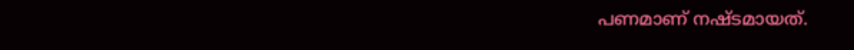പണമാണ് നഷ്ടമായത്.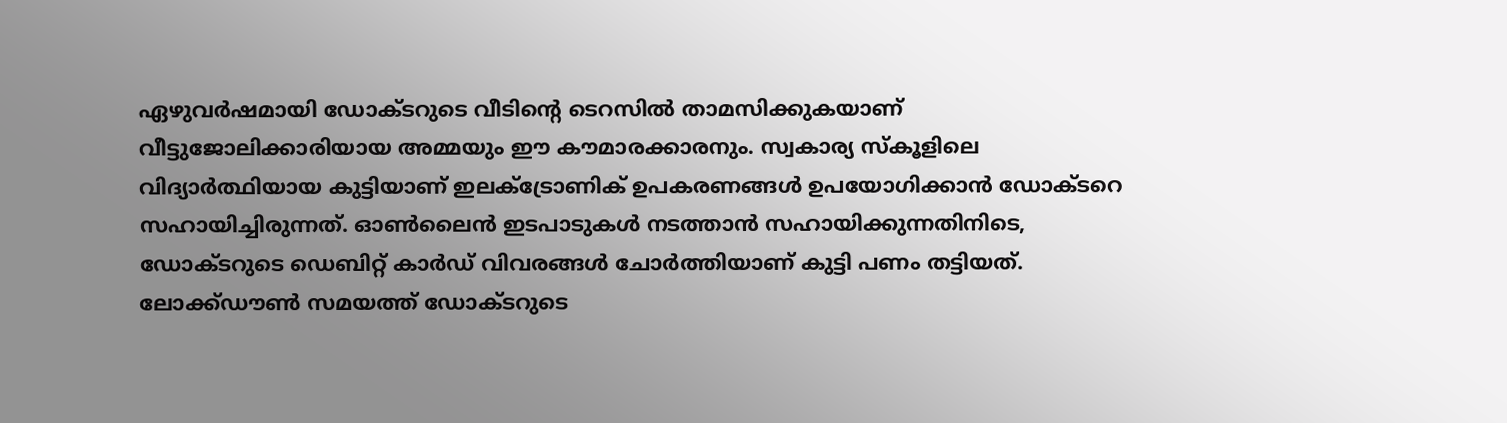ഏഴുവര്‍ഷമായി ഡോക്ടറുടെ വീടിൻ്റെ ടെറസിൽ താമസിക്കുകയാണ് വീട്ടുജോലിക്കാരിയായ അമ്മയും ഈ കൗമാരക്കാരനും. സ്വകാര്യ സ്‌കൂളിലെ വിദ്യാർത്ഥിയായ കുട്ടിയാണ് ഇലക്‌ട്രോണിക് ഉപകരണങ്ങള്‍ ഉപയോഗിക്കാന്‍ ഡോക്ടറെ സഹായിച്ചിരുന്നത്. ഓണ്‍ലൈന്‍ ഇടപാടുകള്‍ നടത്താന്‍ സഹായിക്കുന്നതിനിടെ, ഡോക്ടറുടെ ഡെബിറ്റ് കാര്‍ഡ് വിവരങ്ങള്‍ ചോര്‍ത്തിയാണ് കുട്ടി പണം തട്ടിയത്. ലോക്ക്ഡൗണ്‍ സമയത്ത് ഡോക്ടറുടെ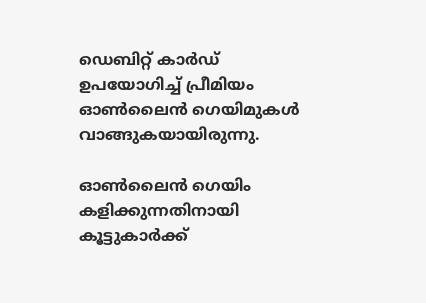ഡെബിറ്റ് കാര്‍ഡ് ഉപയോഗിച്ച്‌ പ്രീമിയം ഓണ്‍ലൈന്‍ ഗെയിമുകള്‍ വാങ്ങുകയായിരുന്നു.

ഓണ്‍ലൈന്‍ ഗെയിം കളിക്കുന്നതിനായി കൂട്ടുകാർക്ക്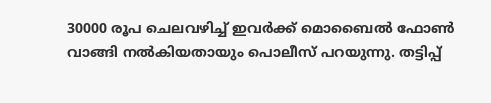30000 രൂപ ചെലവഴിച്ച്‌ ഇവര്‍ക്ക് മൊബൈല്‍ ഫോണ്‍ വാങ്ങി നല്‍കിയതായും പൊലീസ് പറയുന്നു. തട്ടിപ്പ്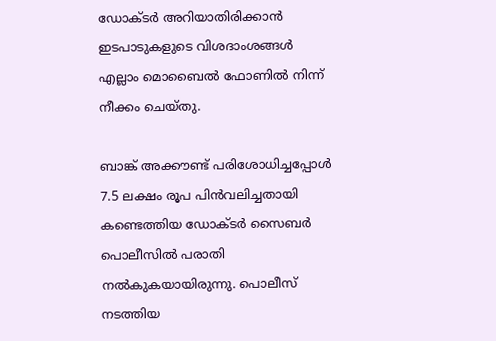ഡോക്ടര്‍ അറിയാതിരിക്കാന്‍ ഇടപാടുകളുടെ വിശദാംശങ്ങള്‍ എല്ലാം മൊബൈല്‍ ഫോണില്‍ നിന്ന് നീക്കം ചെയ്തു.

ബാങ്ക് അക്കൗണ്ട് പരിശോധിച്ചപ്പോൾ 7.5 ലക്ഷം രൂപ പിന്‍വലിച്ചതായി കണ്ടെത്തിയ ഡോക്ടര്‍ സൈബര്‍ പൊലീസില്‍ പരാതി നല്‍കുകയായിരുന്നു. പൊലീസ് നടത്തിയ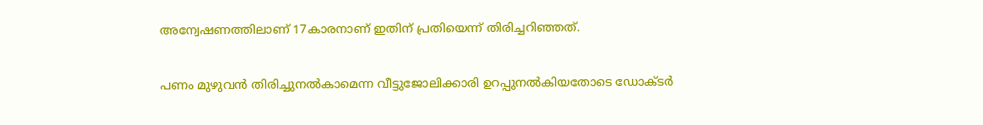അന്വേഷണത്തിലാണ് 17കാരനാണ് ഇതിന് പ്രതിയെന്ന് തിരിച്ചറിഞ്ഞത്.

പണം മുഴുവന്‍ തിരിച്ചുനല്‍കാമെന്ന വീട്ടുജോലിക്കാരി ഉറപ്പുനൽകിയതോടെ ഡോക്ടര്‍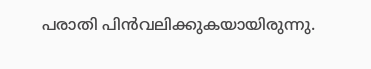പരാതി പിന്‍വലിക്കുകയായിരുന്നു.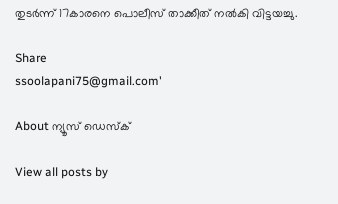തുടര്‍ന്ന് 17കാരനെ പൊലീസ് താക്കീത് നല്‍കി വിട്ടയച്ചു.

Share
ssoolapani75@gmail.com'

About ന്യൂസ് ഡെസ്ക്

View all posts by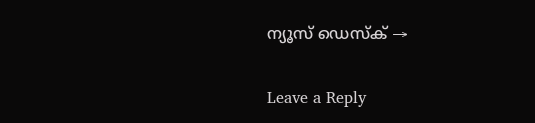ന്യൂസ് ഡെസ്ക് →

Leave a Reply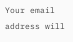Your email address will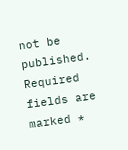not be published. Required fields are marked *